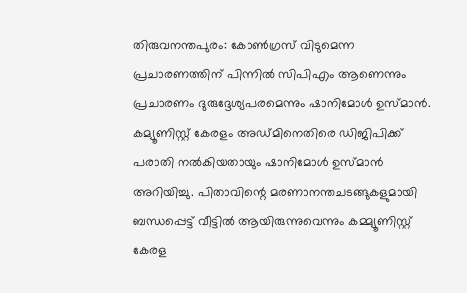തിരുവനന്തപുരം: കോണ്‍ഗ്രസ് വിടുമെന്ന പ്രചാരണത്തിന് പിന്നില്‍ സിപിഎം ആണെന്നും പ്രചാരണം ദുരുദ്ദേശ്യപരമെന്നും ഷാനിമോള്‍ ഉസ്മാന്‍. കമ്യൂണിസ്റ്റ് കേരളം അഡ്മിനെതിരെ ഡിജിപിക്ക് പരാതി നല്‍കിയതായും ഷാനിമോള്‍ ഉസ്മാന്‍ അറിയിച്ചു. പിതാവിന്റെ മരണാനന്തചടങ്ങുകളുമായി ബന്ധപ്പെട്ട് വീട്ടില്‍ ആയിരുന്നുവെന്നും കമ്മ്യൂണിസ്റ്റ് കേരള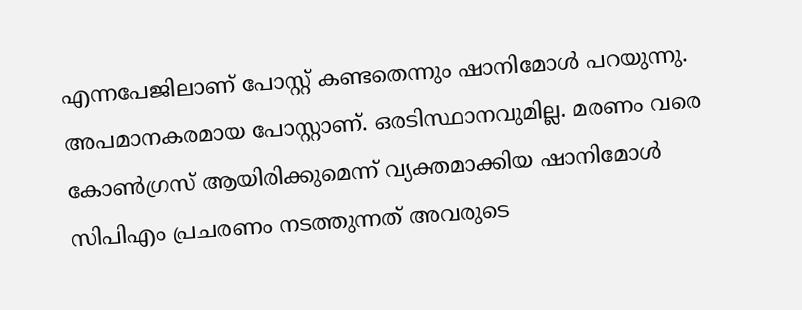എന്നപേജിലാണ് പോസ്റ്റ് കണ്ടതെന്നും ഷാനിമോള്‍ പറയുന്നു. അപമാനകരമായ പോസ്റ്റാണ്. ഒരടിസ്ഥാനവുമില്ല. മരണം വരെ കോണ്‍ഗ്രസ് ആയിരിക്കുമെന്ന് വ്യക്തമാക്കിയ ഷാനിമോള്‍ സിപിഎം പ്രചരണം നടത്തുന്നത് അവരുടെ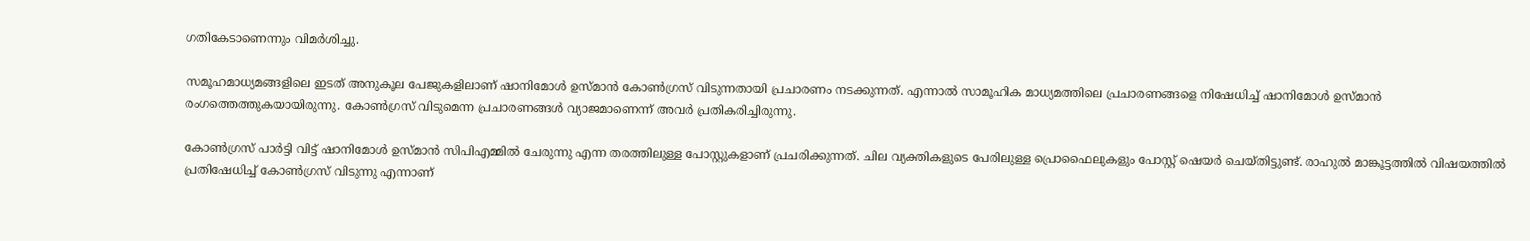ഗതികേടാണെന്നും വിമര്‍ശിച്ചു.

സമൂഹമാധ്യമങ്ങളിലെ ഇടത് അനുകൂല പേജുകളിലാണ് ഷാനിമോള്‍ ഉസ്മാന്‍ കോണ്‍ഗ്രസ് വിടുന്നതായി പ്രചാരണം നടക്കുന്നത്. എന്നാല്‍ സാമൂഹിക മാധ്യമത്തിലെ പ്രചാരണങ്ങളെ നിഷേധിച്ച് ഷാനിമോള്‍ ഉസ്മാന്‍ രംഗത്തെത്തുകയായിരുന്നു. കോണ്‍ഗ്രസ് വിടുമെന്ന പ്രചാരണങ്ങള്‍ വ്യാജമാണെന്ന് അവര്‍ പ്രതികരിച്ചിരുന്നു.

കോണ്‍ഗ്രസ് പാര്‍ട്ടി വിട്ട് ഷാനിമോള്‍ ഉസ്മാന്‍ സിപിഎമ്മില്‍ ചേരുന്നു എന്ന തരത്തിലുള്ള പോസ്റ്റുകളാണ് പ്രചരിക്കുന്നത്. ചില വ്യക്തികളുടെ പേരിലുള്ള പ്രൊഫൈലുകളും പോസ്റ്റ് ഷെയര്‍ ചെയ്തിട്ടുണ്ട്. രാഹുല്‍ മാങ്കൂട്ടത്തില്‍ വിഷയത്തില്‍ പ്രതിഷേധിച്ച് കോണ്‍ഗ്രസ് വിടുന്നു എന്നാണ്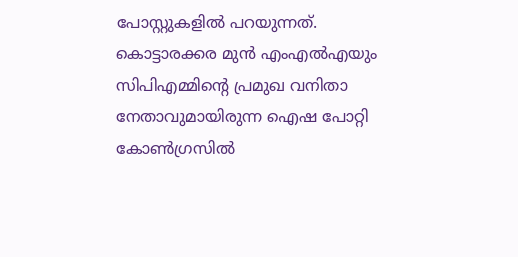പോസ്റ്റുകളില്‍ പറയുന്നത്. കൊട്ടാരക്കര മുന്‍ എംഎല്‍എയും സിപിഎമ്മിന്റെ പ്രമുഖ വനിതാ നേതാവുമായിരുന്ന ഐഷ പോറ്റി കോണ്‍ഗ്രസില്‍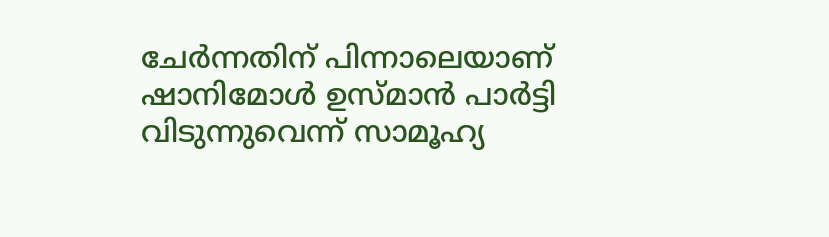ചേര്‍ന്നതിന് പിന്നാലെയാണ് ഷാനിമോള്‍ ഉസ്മാന്‍ പാര്‍ട്ടി വിടുന്നുവെന്ന് സാമൂഹ്യ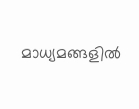മാധ്യമങ്ങളില്‍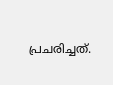പ്രചരിച്ചത്.